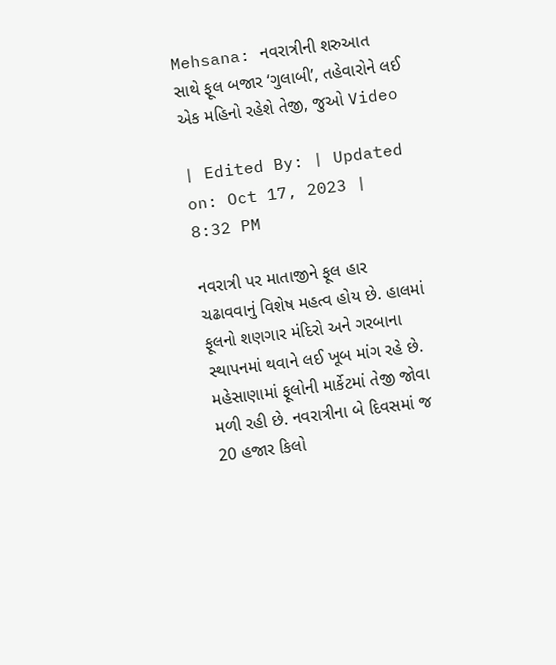Mehsana: નવરાત્રીની શરુઆત સાથે ફૂલ બજાર ‘ગુલાબી’, તહેવારોને લઈ એક મહિનો રહેશે તેજી, જુઓ Video

| Edited By: | Updated on: Oct 17, 2023 | 8:32 PM

નવરાત્રી પર માતાજીને ફૂલ હાર ચઢાવવાનું વિશેષ મહત્વ હોય છે. હાલમાં ફૂલનો શણગાર મંદિરો અને ગરબાના સ્થાપનમાં થવાને લઈ ખૂબ માંગ રહે છે. મહેસાણામાં ફૂલોની માર્કેટમાં તેજી જોવા મળી રહી છે. નવરાત્રીના બે દિવસમાં જ 20 હજાર કિલો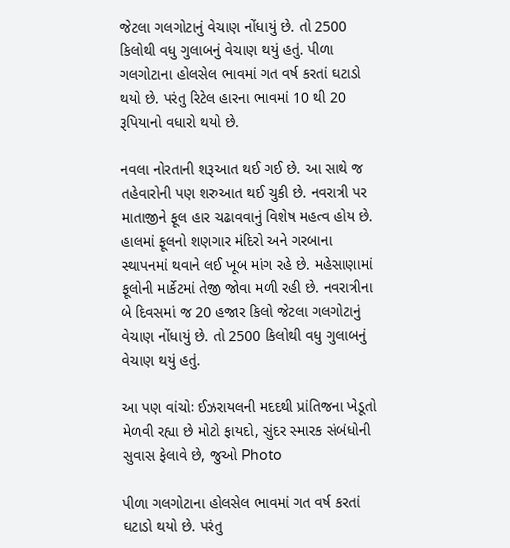જેટલા ગલગોટાનું વેચાણ નોંધાયું છે. તો 2500 કિલોથી વધુ ગુલાબનું વેચાણ થયું હતું. પીળા ગલગોટાના હોલસેલ ભાવમાં ગત વર્ષ કરતાં ઘટાડો થયો છે. પરંતુ રિટેલ હારના ભાવમાં 10 થી 20 રૂપિયાનો વધારો થયો છે.

નવલા નોરતાની શરૂઆત થઈ ગઈ છે. આ સાથે જ તહેવારોની પણ શરુઆત થઈ ચુકી છે. નવરાત્રી પર માતાજીને ફૂલ હાર ચઢાવવાનું વિશેષ મહત્વ હોય છે. હાલમાં ફૂલનો શણગાર મંદિરો અને ગરબાના સ્થાપનમાં થવાને લઈ ખૂબ માંગ રહે છે. મહેસાણામાં ફૂલોની માર્કેટમાં તેજી જોવા મળી રહી છે. નવરાત્રીના બે દિવસમાં જ 20 હજાર કિલો જેટલા ગલગોટાનું વેચાણ નોંધાયું છે. તો 2500 કિલોથી વધુ ગુલાબનું વેચાણ થયું હતું.

આ પણ વાંચોઃ ઈઝરાયલની મદદથી પ્રાંતિજના ખેડૂતો મેળવી રહ્યા છે મોટો ફાયદો, સુંદર સ્મારક સંબંધોની સુવાસ ફેલાવે છે, જુઓ Photo

પીળા ગલગોટાના હોલસેલ ભાવમાં ગત વર્ષ કરતાં ઘટાડો થયો છે. પરંતુ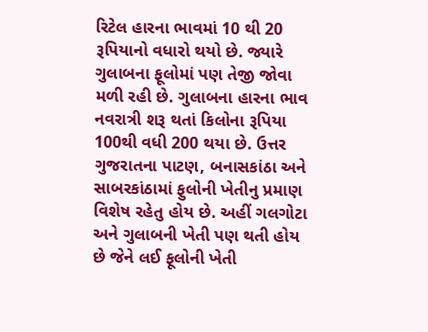રિટેલ હારના ભાવમાં 10 થી 20 રૂપિયાનો વધારો થયો છે. જ્યારે ગુલાબના ફૂલોમાં પણ તેજી જોવા મળી રહી છે. ગુલાબના હારના ભાવ નવરાત્રી શરૂ થતાં કિલોના રૂપિયા 100થી વધી 200 થયા છે. ઉત્તર ગુજરાતના પાટણ, બનાસકાંઠા અને સાબરકાંઠામાં ફુલોની ખેતીનુ પ્રમાણ વિશેષ રહેતુ હોય છે. અહીં ગલગોટા અને ગુલાબની ખેતી પણ થતી હોય છે જેને લઈ ફૂલોની ખેતી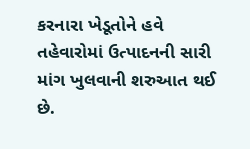કરનારા ખેડૂતોને હવે તહેવારોમાં ઉત્પાદનની સારી માંગ ખુલવાની શરુઆત થઈ છે.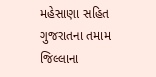મહેસાણા સહિત ગુજરાતના તમામ જિલ્લાના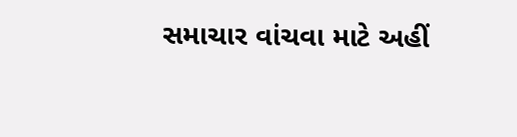સમાચાર વાંચવા માટે અહીં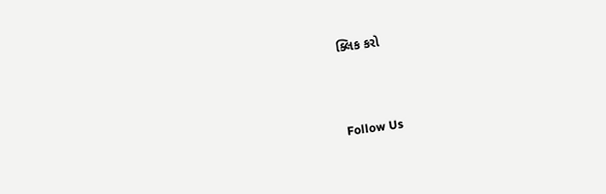ક્લિક કરો



Follow Us